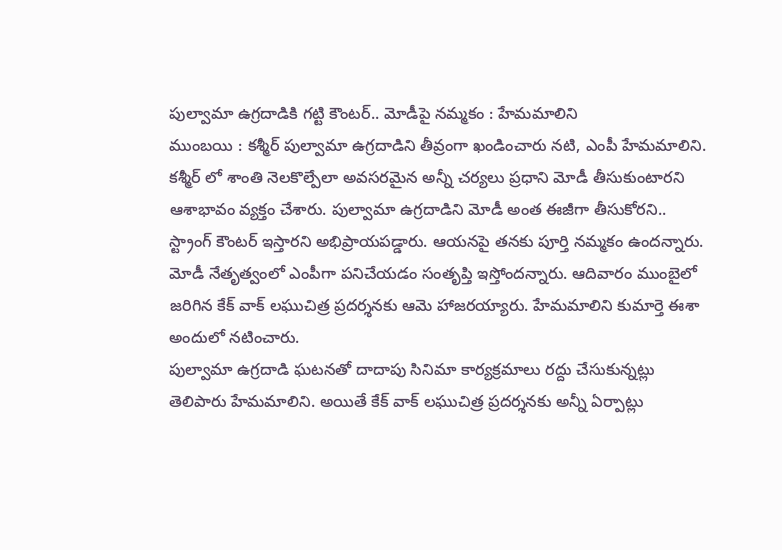పుల్వామా ఉగ్రదాడికి గట్టి కౌంటర్.. మోడీపై నమ్మకం : హేమమాలిని
ముంబయి : కశ్మీర్ పుల్వామా ఉగ్రదాడిని తీవ్రంగా ఖండించారు నటి, ఎంపీ హేమమాలిని. కశ్మీర్ లో శాంతి నెలకొల్పేలా అవసరమైన అన్నీ చర్యలు ప్రధాని మోడీ తీసుకుంటారని ఆశాభావం వ్యక్తం చేశారు. పుల్వామా ఉగ్రదాడిని మోడీ అంత ఈజీగా తీసుకోరని.. స్ట్రాంగ్ కౌంటర్ ఇస్తారని అభిప్రాయపడ్డారు. ఆయనపై తనకు పూర్తి నమ్మకం ఉందన్నారు. మోడీ నేతృత్వంలో ఎంపీగా పనిచేయడం సంతృప్తి ఇస్తోందన్నారు. ఆదివారం ముంబైలో జరిగిన కేక్ వాక్ లఘుచిత్ర ప్రదర్శనకు ఆమె హాజరయ్యారు. హేమమాలిని కుమార్తె ఈశా అందులో నటించారు.
పుల్వామా ఉగ్రదాడి ఘటనతో దాదాపు సినిమా కార్యక్రమాలు రద్దు చేసుకున్నట్లు తెలిపారు హేమమాలిని. అయితే కేక్ వాక్ లఘుచిత్ర ప్రదర్శనకు అన్నీ ఏర్పాట్లు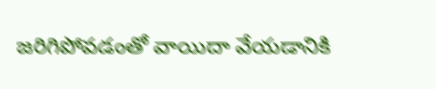జరిగిపోవడంతో వాయిదా వేయడానికి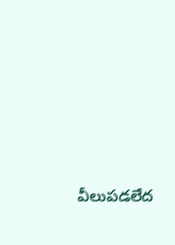వీలుపడలేద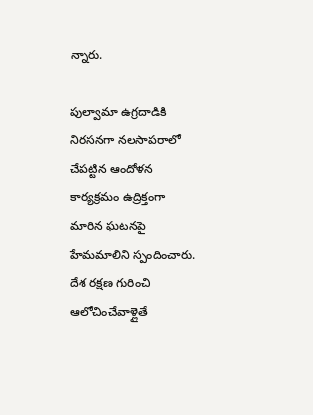న్నారు.

పుల్వామా ఉగ్రదాడికి నిరసనగా నలసాపరాలో చేపట్టిన ఆందోళన కార్యక్రమం ఉద్రిక్తంగా మారిన ఘటనపై హేమమాలిని స్పందించారు. దేశ రక్షణ గురించి ఆలోచించేవాళ్లైతే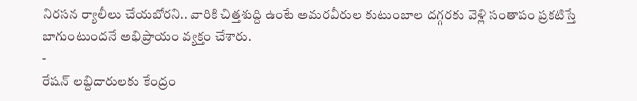నిరసన ర్యాలీలు చేయబోరని.. వారికి చిత్తశుద్ది ఉంటే అమరవీరుల కుటుంబాల దగ్గరకు వెళ్లి సంతాపం ప్రకటిస్తే బాగుంటుందనే అభిప్రాయం వ్యక్తం చేశారు.
-
రేషన్ లబ్దిదారులకు కేంద్రం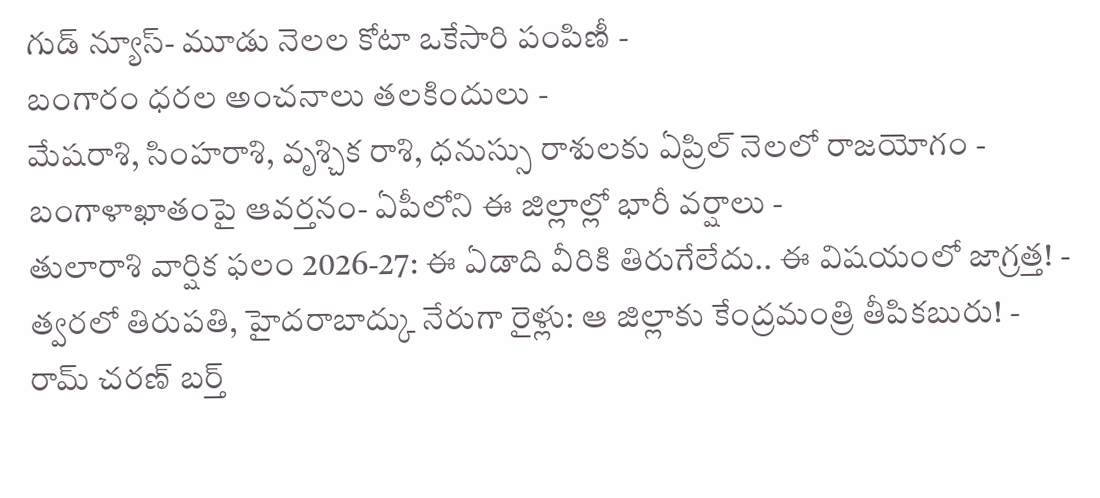గుడ్ న్యూస్- మూడు నెలల కోటా ఒకేసారి పంపిణీ -
బంగారం ధరల అంచనాలు తలకిందులు -
మేషరాశి, సింహరాశి, వృశ్చిక రాశి, ధనుస్సు రాశులకు ఏప్రిల్ నెలలో రాజయోగం -
బంగాళాఖాతంపై ఆవర్తనం- ఏపీలోని ఈ జిల్లాల్లో భారీ వర్షాలు -
తులారాశి వార్షిక ఫలం 2026-27: ఈ ఏడాది వీరికి తిరుగేలేదు.. ఈ విషయంలో జాగ్రత్త! -
త్వరలో తిరుపతి, హైదరాబాద్కు నేరుగా రైళ్లు: ఆ జిల్లాకు కేంద్రమంత్రి తీపికబురు! -
రామ్ చరణ్ బర్త్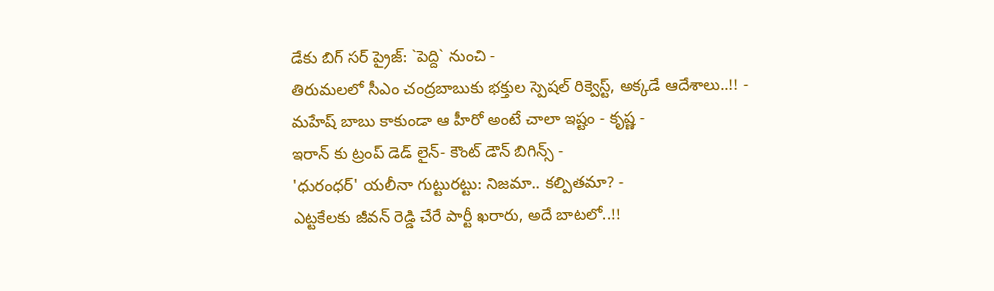డేకు బిగ్ సర్ ప్రైజ్: `పెద్ది` నుంచి -
తిరుమలలో సీఎం చంద్రబాబుకు భక్తుల స్పెషల్ రిక్వెస్ట్, అక్కడే ఆదేశాలు..!! -
మహేష్ బాబు కాకుండా ఆ హీరో అంటే చాలా ఇష్టం - కృష్ణ -
ఇరాన్ కు ట్రంప్ డెడ్ లైన్- కౌంట్ డౌన్ బిగిన్స్ -
'ధురంధర్' యలీనా గుట్టురట్టు: నిజమా.. కల్పితమా? -
ఎట్టకేలకు జీవన్ రెడ్డి చేరే పార్టీ ఖరారు, అదే బాటలో..!!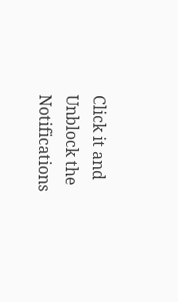Click it and Unblock the Notifications